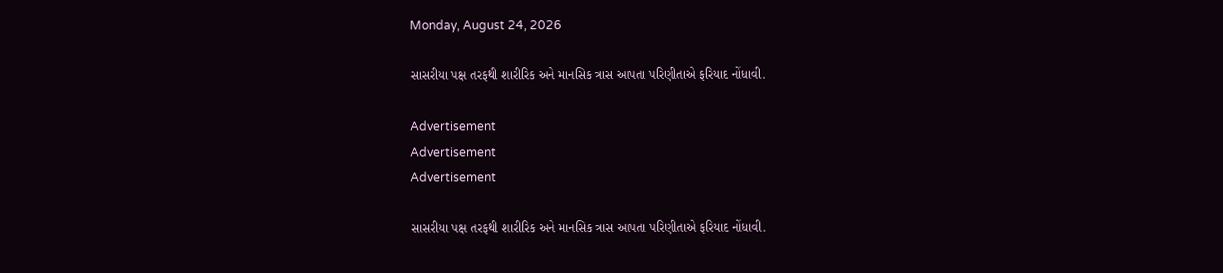Monday, August 24, 2026

સાસરીયા પક્ષ તરફથી શારીરિક અને માનસિક ત્રાસ આપતા પરિણીતાએ ફરિયાદ નોંધાવી.

Advertisement
Advertisement
Advertisement

સાસરીયા પક્ષ તરફથી શારીરિક અને માનસિક ત્રાસ આપતા પરિણીતાએ ફરિયાદ નોંધાવી.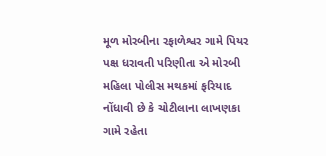મૂળ મોરબીના રફાળેશ્વર ગામે પિયર પક્ષ ધરાવતી પરિણીતા એ મોરબી મહિલા પોલીસ મથકમાં ફરિયાદ નોંધાવી છે કે ચોટીલાના લાખણકા ગામે રહેતા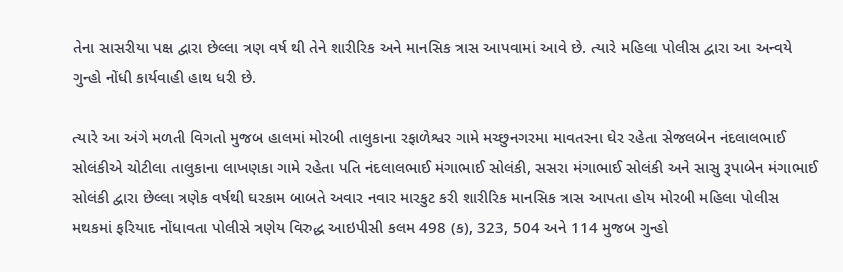તેના સાસરીયા પક્ષ દ્વારા છેલ્લા ત્રણ વર્ષ થી તેને શારીરિક અને માનસિક ત્રાસ આપવામાં આવે છે. ત્યારે મહિલા પોલીસ દ્વારા આ અન્વયે ગુન્હો નોંધી કાર્યવાહી હાથ ધરી છે.

ત્યારે આ અંગે મળતી વિગતો મુજબ હાલમાં મોરબી તાલુકાના રફાળેશ્વર ગામે મચ્છુનગરમા માવતરના ઘેર રહેતા સેજલબેન નંદલાલભાઈ સોલંકીએ ચોટીલા તાલુકાના લાખણકા ગામે રહેતા પતિ નંદલાલભાઈ મંગાભાઈ સોલંકી, સસરા મંગાભાઈ સોલંકી અને સાસુ રૂપાબેન મંગાભાઈ સોલંકી દ્વારા છેલ્લા ત્રણેક વર્ષથી ઘરકામ બાબતે અવાર નવાર મારકુટ કરી શારીરિક માનસિક ત્રાસ આપતા હોય મોરબી મહિલા પોલીસ મથકમાં ફરિયાદ નોંધાવતા પોલીસે ત્રણેય વિરુદ્ધ આઇપીસી કલમ 498 (ક), 323, 504 અને 114 મુજબ ગુન્હો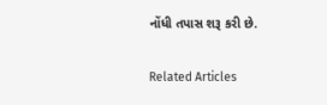નોંધી તપાસ શરૂ કરી છે.

Related Articles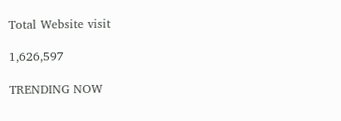Total Website visit

1,626,597

TRENDING NOW